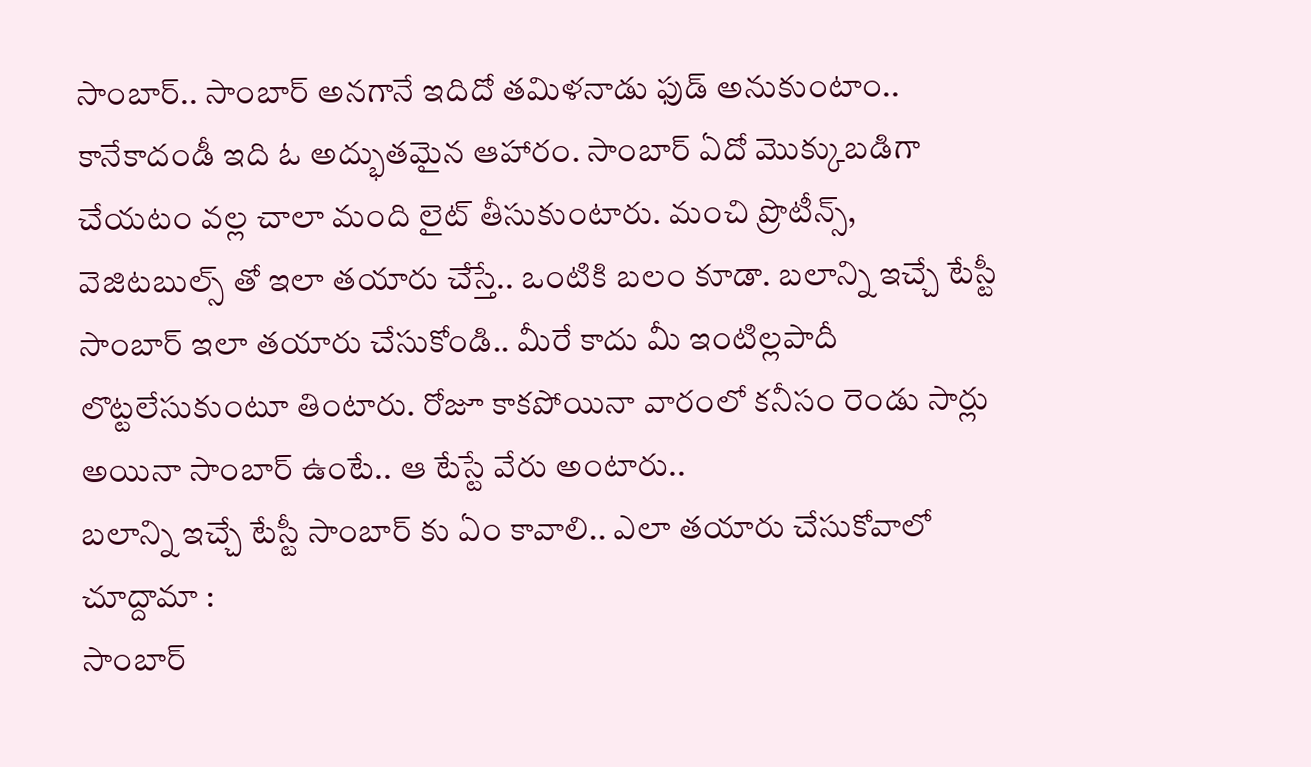సాంబార్.. సాంబార్ అనగానే ఇదిదో తమిళనాడు ఫుడ్ అనుకుంటాం.. కానేకాదండీ ఇది ఓ అద్భుతమైన ఆహారం. సాంబార్ ఏదో మొక్కుబడిగా చేయటం వల్ల చాలా మంది లైట్ తీసుకుంటారు. మంచి ప్రొటీన్స్, వెజిటబుల్స్ తో ఇలా తయారు చేస్తే.. ఒంటికి బలం కూడా. బలాన్ని ఇచ్చే టేస్టీ సాంబార్ ఇలా తయారు చేసుకోండి.. మీరే కాదు మీ ఇంటిల్లపాదీ లొట్టలేసుకుంటూ తింటారు. రోజూ కాకపోయినా వారంలో కనీసం రెండు సార్లు అయినా సాంబార్ ఉంటే.. ఆ టేస్టే వేరు అంటారు..
బలాన్ని ఇచ్చే టేస్టీ సాంబార్ కు ఏం కావాలి.. ఎలా తయారు చేసుకోవాలో చూద్దామా :
సాంబార్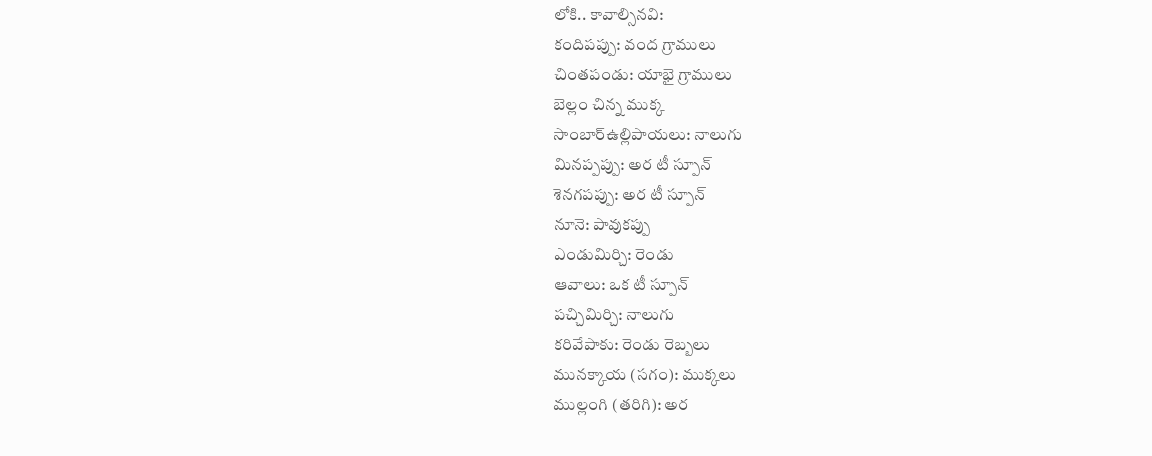లోకి.. కావాల్సినవి:
కందిపప్పు: వంద గ్రాములు
చింతపండు: యాభై గ్రాములు
బెల్లం చిన్న ముక్క
సాంబార్ఉల్లిపాయలు: నాలుగు
మినప్పప్పు: అర టీ స్పూన్
శెనగపప్పు: అర టీ స్పూన్
నూనె: పావుకప్పు
ఎండుమిర్చి: రెండు
ఆవాలు: ఒక టీ స్పూన్
పచ్చిమిర్చి: నాలుగు
కరివేపాకు: రెండు రెబ్బలు
మునక్కాయ (సగం): ముక్కలు
ముల్లంగి (తరిగి): అర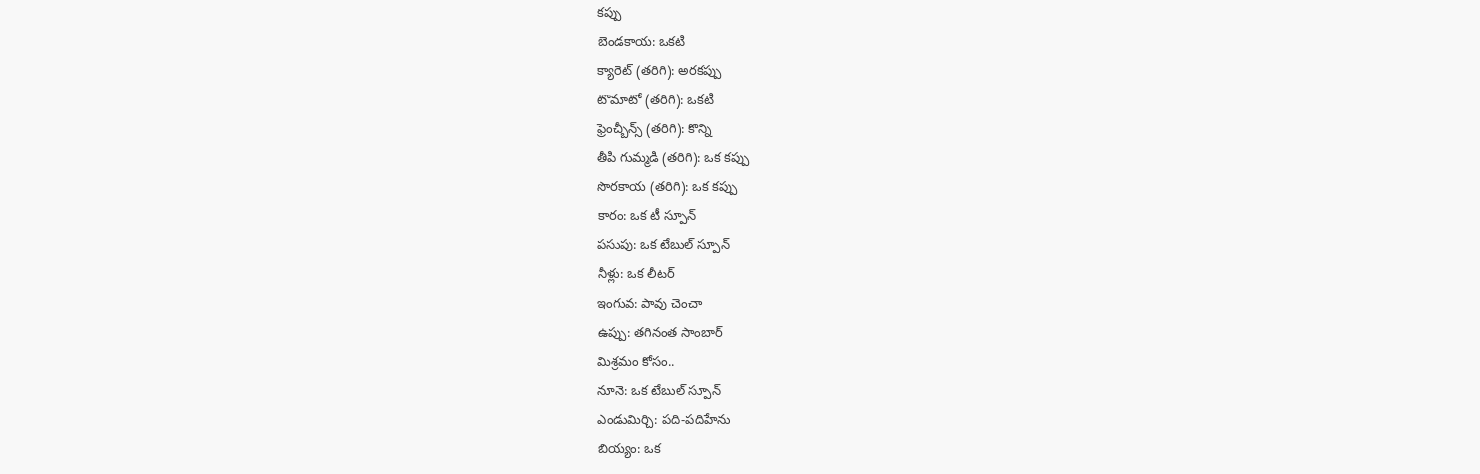కప్పు
బెండకాయ: ఒకటి
క్యారెట్ (తరిగి): అరకప్పు
టొమాటో (తరిగి): ఒకటి
ఫ్రెంచ్బీన్స్ (తరిగి): కొన్ని
తీపి గుమ్మడి (తరిగి): ఒక కప్పు
సొరకాయ (తరిగి): ఒక కప్పు
కారం: ఒక టీ స్పూన్
పసుపు: ఒక టేబుల్ స్పూన్
నీళ్లు: ఒక లీటర్
ఇంగువ: పావు చెంచా
ఉప్పు: తగినంత సాంబార్
మిశ్రమం కోసం..
నూనె: ఒక టేబుల్ స్పూన్
ఎండుమిర్చి: పది-పదిహేను
బియ్యం: ఒక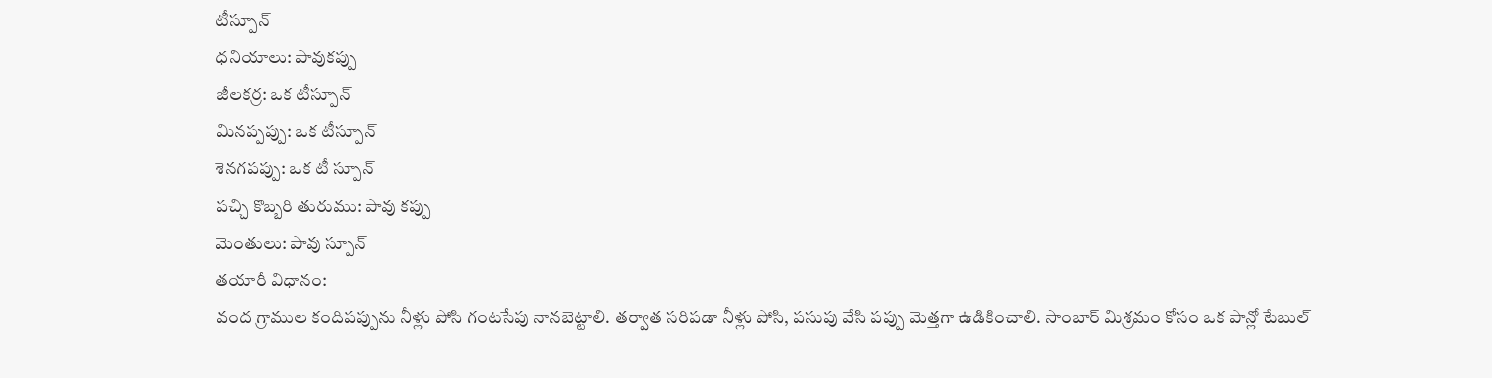టీస్పూన్
ధనియాలు: పావుకప్పు
జీలకర్ర: ఒక టీస్పూన్
మినప్పప్పు: ఒక టీస్పూన్
శెనగపప్పు: ఒక టీ స్పూన్
పచ్చి కొబ్బరి తురుము: పావు కప్పు
మెంతులు: పావు స్పూన్
తయారీ విధానం:
వంద గ్రాముల కందిపప్పును నీళ్లు పోసి గంటసేపు నానబెట్టాలి. తర్వాత సరిపడా నీళ్లు పోసి, పసుపు వేసి పప్పు మెత్తగా ఉడికించాలి. సాంబార్ మిశ్రమం కోసం ఒక పాన్లో టేబుల్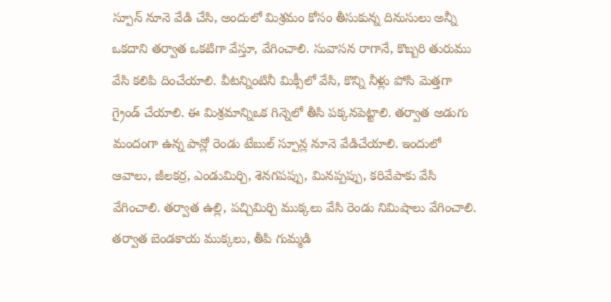స్పూన్ నూనె వేడి చేసి, అందులో మిశ్రమం కోసం తీసుకున్న దినుసులు అన్నీ ఒకదాని తర్వాత ఒకటిగా వేస్తూ, వేగించాలి. సువాసన రాగానే, కొబ్బరి తురుము వేసి కలిపి దించేయాలి. వీటన్నింటినీ మిక్సీలో వేసి, కొన్ని నీళ్లు పోసి మెత్తగా గ్రైండ్ చేయాలి. ఈ మిశ్రమాన్నిఒక గిన్నెలో తీసి పక్కనపెట్టాలి. తర్వాత అడుగు మందంగా ఉన్న పాన్లో రెండు టేబుల్ స్పూన్ల నూనె వేడిచేయాలి. ఇందులో ఆవాలు, జీలకర్ర, ఎండుమిర్చి, శెనగపప్పు, మినప్పప్పు, కరివేపాకు వేసి వేగించాలి. తర్వాత ఉల్లి, పచ్చిమిర్చి ముక్కలు వేసి రెండు నిమిషాలు వేగించాలి. తర్వాత బెండకాయ ముక్కలు, తీపి గుమ్మడి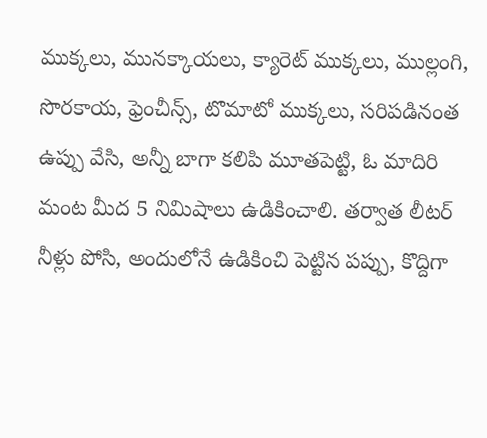ముక్కలు, మునక్కాయలు, క్యారెట్ ముక్కలు, ముల్లంగి, సొరకాయ, ఫ్రెంచీన్స్, టొమాటో ముక్కలు, సరిపడినంత ఉప్పు వేసి, అన్నీ బాగా కలిపి మూతపెట్టి, ఓ మాదిరి మంట మీద 5 నిమిషాలు ఉడికించాలి. తర్వాత లీటర్ నీళ్లు పోసి, అందులోనే ఉడికించి పెట్టిన పప్పు, కొద్దిగా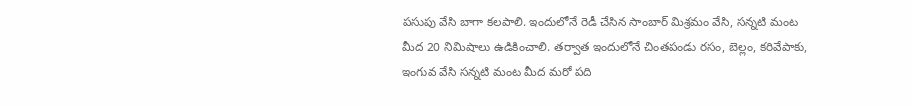పసుపు వేసి బాగా కలపాలి. ఇందులోనే రెడీ చేసిన సాంబార్ మిశ్రమం వేసి, సన్నటి మంట మీద 20 నిమిషాలు ఉడికించాలి. తర్వాత ఇందులోనే చింతపండు రసం, బెల్లం, కరివేపాకు, ఇంగువ వేసి సన్నటి మంట మీద మరో పది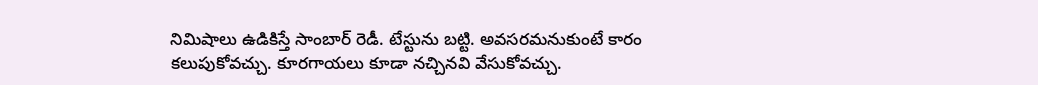నిమిషాలు ఉడికిస్తే సాంబార్ రెడీ. టేస్టును బట్టి. అవసరమనుకుంటే కారం కలుపుకోవచ్చు. కూరగాయలు కూడా నచ్చినవి వేసుకోవచ్చు.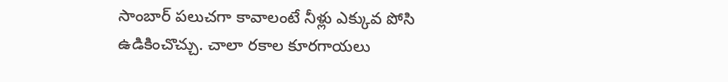సాంబార్ పలుచగా కావాలంటే నీళ్లు ఎక్కువ పోసి ఉడికించొచ్చు. చాలా రకాల కూరగాయలు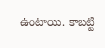ఉంటాయి. కాబట్టి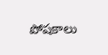పోషకాలు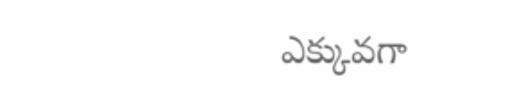ఎక్కువగా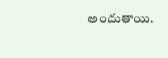అందుతాయి.